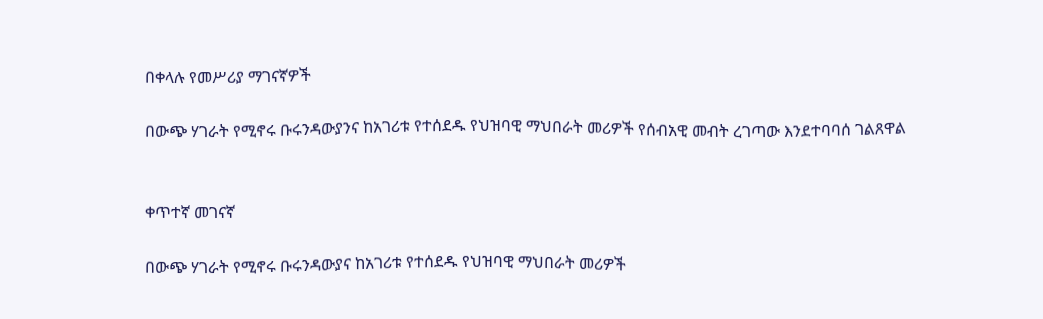በቀላሉ የመሥሪያ ማገናኛዎች

በውጭ ሃገራት የሚኖሩ ቡሩንዳውያንና ከአገሪቱ የተሰደዱ የህዝባዊ ማህበራት መሪዎች የሰብአዊ መብት ረገጣው እንደተባባሰ ገልጸዋል


ቀጥተኛ መገናኛ

በውጭ ሃገራት የሚኖሩ ቡሩንዳውያና ከአገሪቱ የተሰደዱ የህዝባዊ ማህበራት መሪዎች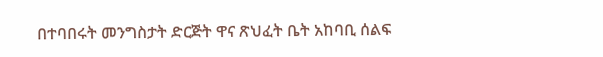በተባበሩት መንግስታት ድርጅት ዋና ጽህፈት ቤት አከባቢ ሰልፍ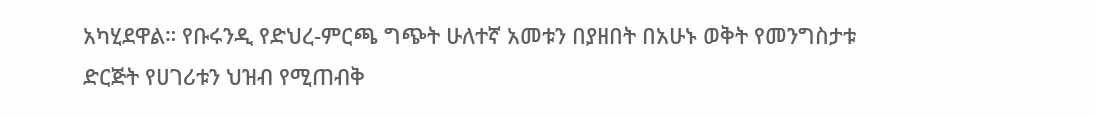አካሂደዋል። የቡሩንዲ የድህረ-ምርጫ ግጭት ሁለተኛ አመቱን በያዘበት በአሁኑ ወቅት የመንግስታቱ ድርጅት የሀገሪቱን ህዝብ የሚጠብቅ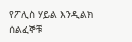የፖሊስ ሃይል እንዲልክ ሰልፈኞቹ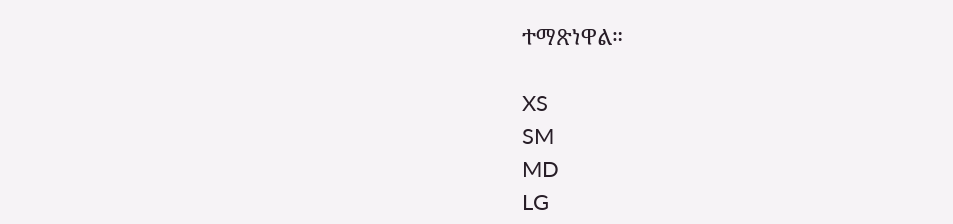ተማጽነዋል።

XS
SM
MD
LG